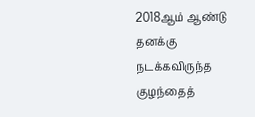2018ஆம் ஆண்டு தனக்கு நடக்கவிருந்த குழந்தைத்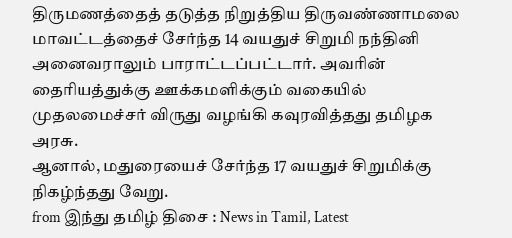திருமணத்தைத் தடுத்த நிறுத்திய திருவண்ணாமலை மாவட்டத்தைச் சேர்ந்த 14 வயதுச் சிறுமி நந்தினி அனைவராலும் பாராட்டப்பட்டார். அவரின் தைரியத்துக்கு ஊக்கமளிக்கும் வகையில் முதலமைச்சர் விருது வழங்கி கவுரவித்தது தமிழக அரசு.
ஆனால், மதுரையைச் சேர்ந்த 17 வயதுச் சிறுமிக்கு நிகழ்ந்தது வேறு.
from இந்து தமிழ் திசை : News in Tamil, Latest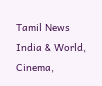Tamil News India & World, Cinema,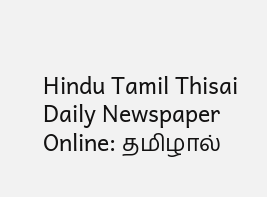Hindu Tamil Thisai Daily Newspaper Online: தமிழால்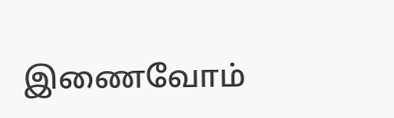இணைவோம்